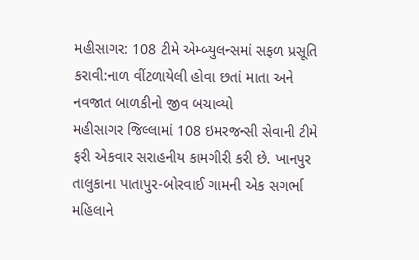મહીસાગર: 108 ટીમે એમ્બ્યુલન્સમાં સફળ પ્રસૂતિ કરાવી:નાળ વીંટળાયેલી હોવા છતાં માતા અને નવજાત બાળકીનો જીવ બચાવ્યો
મહીસાગર જિલ્લામાં 108 ઇમરજન્સી સેવાની ટીમે ફરી એકવાર સરાહનીય કામગીરી કરી છે. ખાનપુર તાલુકાના પાતાપુર-બોરવાઈ ગામની એક સગર્ભા મહિલાને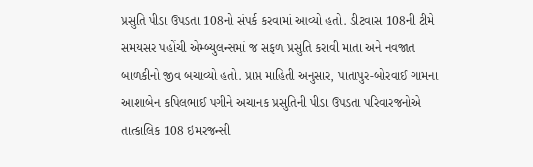પ્રસુતિ પીડા ઉપડતા 108નો સંપર્ક કરવામાં આવ્યો હતો. ડીટવાસ 108ની ટીમે સમયસર પહોંચી એમ્બ્યુલન્સમાં જ સફળ પ્રસુતિ કરાવી માતા અને નવજાત બાળકીનો જીવ બચાવ્યો હતો. પ્રાપ્ત માહિતી અનુસાર, પાતાપુર-બોરવાઈ ગામના આશાબેન કપિલભાઈ પગીને અચાનક પ્રસુતિની પીડા ઉપડતા પરિવારજનોએ તાત્કાલિક 108 ઇમરજન્સી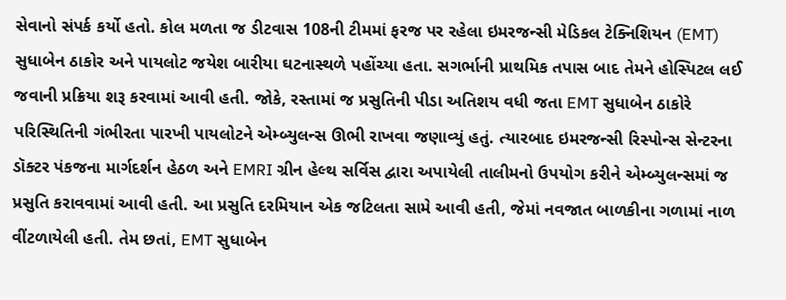સેવાનો સંપર્ક કર્યો હતો. કોલ મળતા જ ડીટવાસ 108ની ટીમમાં ફરજ પર રહેલા ઇમરજન્સી મેડિકલ ટેક્નિશિયન (EMT) સુધાબેન ઠાકોર અને પાયલોટ જયેશ બારીયા ઘટનાસ્થળે પહોંચ્યા હતા. સગર્ભાની પ્રાથમિક તપાસ બાદ તેમને હોસ્પિટલ લઈ જવાની પ્રક્રિયા શરૂ કરવામાં આવી હતી. જોકે, રસ્તામાં જ પ્રસુતિની પીડા અતિશય વધી જતા EMT સુધાબેન ઠાકોરે પરિસ્થિતિની ગંભીરતા પારખી પાયલોટને એમ્બ્યુલન્સ ઊભી રાખવા જણાવ્યું હતું. ત્યારબાદ ઇમરજન્સી રિસ્પોન્સ સેન્ટરના ડૉક્ટર પંકજના માર્ગદર્શન હેઠળ અને EMRI ગ્રીન હેલ્થ સર્વિસ દ્વારા અપાયેલી તાલીમનો ઉપયોગ કરીને એમ્બ્યુલન્સમાં જ પ્રસુતિ કરાવવામાં આવી હતી. આ પ્રસુતિ દરમિયાન એક જટિલતા સામે આવી હતી, જેમાં નવજાત બાળકીના ગળામાં નાળ વીંટળાયેલી હતી. તેમ છતાં, EMT સુધાબેન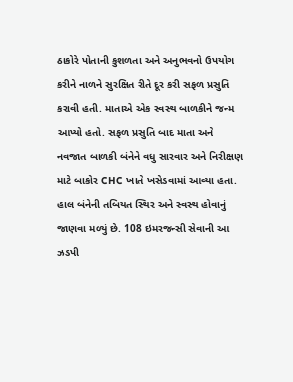ઠાકોરે પોતાની કુશળતા અને અનુભવનો ઉપયોગ કરીને નાળને સુરક્ષિત રીતે દૂર કરી સફળ પ્રસુતિ કરાવી હતી. માતાએ એક સ્વસ્થ બાળકીને જન્મ આપ્યો હતો. સફળ પ્રસુતિ બાદ માતા અને નવજાત બાળકી બંનેને વધુ સારવાર અને નિરીક્ષણ માટે બાકોર CHC ખાતે ખસેડવામાં આવ્યા હતા. હાલ બંનેની તબિયત સ્થિર અને સ્વસ્થ હોવાનું જાણવા મળ્યું છે. 108 ઇમરજન્સી સેવાની આ ઝડપી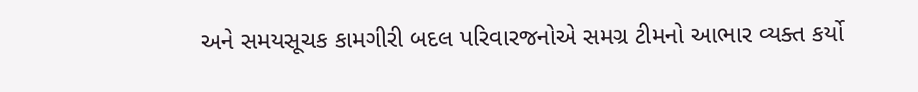અને સમયસૂચક કામગીરી બદલ પરિવારજનોએ સમગ્ર ટીમનો આભાર વ્યક્ત કર્યો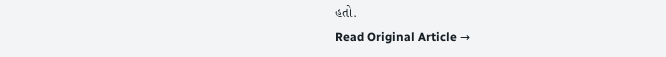હતો.
Read Original Article →